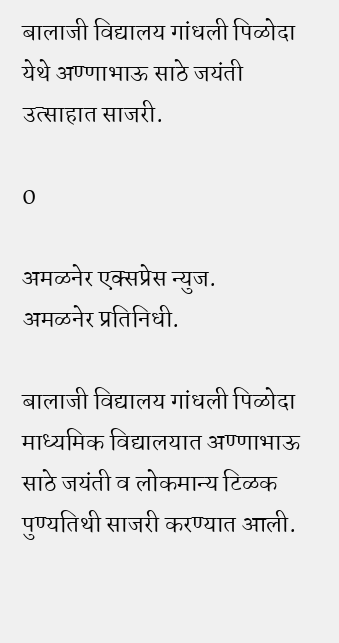बालाजी विद्यालय गांधली पिळोदा येथे अण्णाभाऊ साठे जयंती उत्साहात साजरी.

0

अमळनेर एक्सप्रेस न्युज.
अमळनेर प्रतिनिधी.

बालाजी विद्यालय गांधली पिळोदा माध्यमिक विद्यालयात अण्णाभाऊ साठे जयंती व लोकमान्य टिळक पुण्यतिथी साजरी करण्यात आली.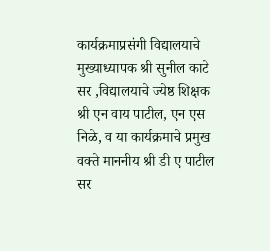कार्यक्रमाप्रसंगी विद्यालयाचे मुख्याध्यापक श्री सुनील काटे सर ,विद्यालयाचे ज्येष्ठ शिक्षक श्री एन वाय पाटील, एन एस निळे, व या कार्यक्रमाचे प्रमुख वक्ते माननीय श्री डी ए पाटील सर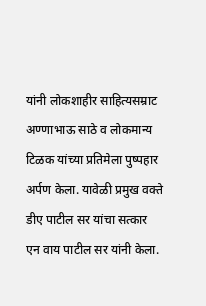यांनी लोकशाहीर साहित्यसम्राट अण्णाभाऊ साठे व लोकमान्य टिळक यांच्या प्रतिमेला पुष्पहार अर्पण केला. यावेळी प्रमुख वक्ते डीए पाटील सर यांचा सत्कार एन वाय पाटील सर यांनी केला.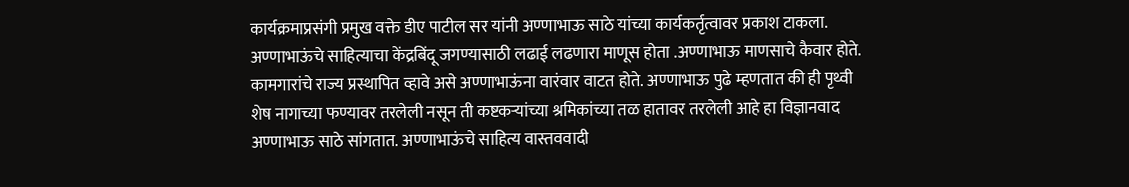कार्यक्रमाप्रसंगी प्रमुख वक्ते डीए पाटील सर यांनी अण्णाभाऊ साठे यांच्या कार्यकर्तृत्वावर प्रकाश टाकला. अण्णाभाऊंचे साहित्याचा केंद्रबिंदू जगण्यासाठी लढाई लढणारा माणूस होता .अण्णाभाऊ माणसाचे कैवार होते. कामगारांचे राज्य प्रस्थापित व्हावे असे अण्णाभाऊंना वारंवार वाटत होते. अण्णाभाऊ पुढे म्हणतात की ही पृथ्वी शेष नागाच्या फण्यावर तरलेली नसून ती कष्टकऱ्यांच्या श्रमिकांच्या तळ हातावर तरलेली आहे हा विज्ञानवाद अण्णाभाऊ साठे सांगतात. अण्णाभाऊंचे साहित्य वास्तववादी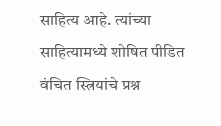साहित्य आहे. त्यांच्या साहित्यामध्ये शोषित पीडित वंचित स्त्रियांचे प्रश्न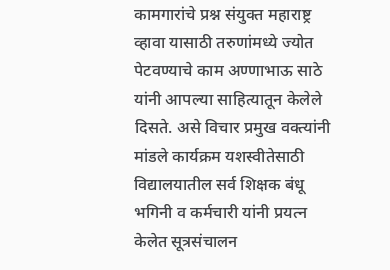कामगारांचे प्रश्न संयुक्त महाराष्ट्र व्हावा यासाठी तरुणांमध्ये ज्योत पेटवण्याचे काम अण्णाभाऊ साठे यांनी आपल्या साहित्यातून केलेले दिसते. असे विचार प्रमुख वक्त्यांनी मांडले कार्यक्रम यशस्वीतेसाठी विद्यालयातील सर्व शिक्षक बंधू भगिनी व कर्मचारी यांनी प्रयत्न केलेत सूत्रसंचालन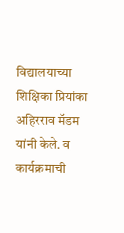विद्यालयाच्या शिक्षिका प्रियांका अहिरराव मॅडम यांनी केले. व कार्यक्रमाची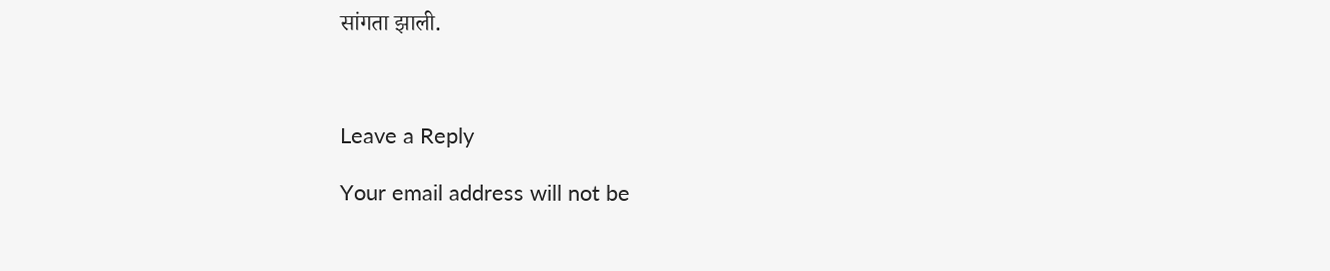सांगता झाली.



Leave a Reply

Your email address will not be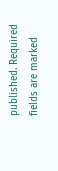published. Required fields are marked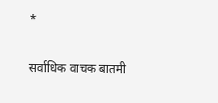*

सर्वाधिक वाचक बातमी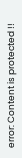error: Content is protected !!